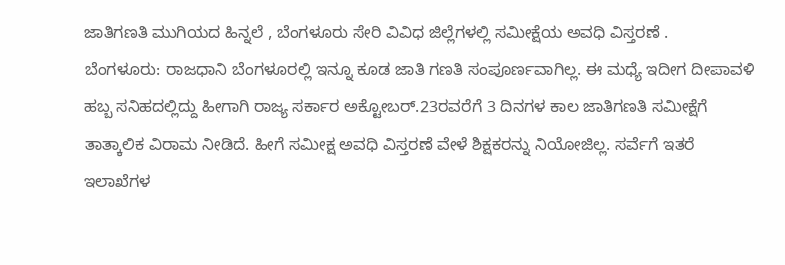ಜಾತಿಗಣತಿ ಮುಗಿಯದ ಹಿನ್ನಲೆ , ಬೆಂಗಳೂರು ಸೇರಿ ವಿವಿಧ ಜಿಲ್ಲೆಗಳಲ್ಲಿ ಸಮೀಕ್ಷೆಯ ಅವಧಿ ವಿಸ್ತರಣೆ .
ಬೆಂಗಳೂರು: ರಾಜಧಾನಿ ಬೆಂಗಳೂರಲ್ಲಿ ಇನ್ನೂ ಕೂಡ ಜಾತಿ ಗಣತಿ ಸಂಪೂರ್ಣವಾಗಿಲ್ಲ. ಈ ಮಧ್ಯೆ ಇದೀಗ ದೀಪಾವಳಿ ಹಬ್ಬ ಸನಿಹದಲ್ಲಿದ್ದು ಹೀಗಾಗಿ ರಾಜ್ಯ ಸರ್ಕಾರ ಅಕ್ಟೋಬರ್.23ರವರೆಗೆ 3 ದಿನಗಳ ಕಾಲ ಜಾತಿಗಣತಿ ಸಮೀಕ್ಷೆಗೆ ತಾತ್ಕಾಲಿಕ ವಿರಾಮ ನೀಡಿದೆ. ಹೀಗೆ ಸಮೀಕ್ಷ ಅವಧಿ ವಿಸ್ತರಣೆ ವೇಳೆ ಶಿಕ್ಷಕರನ್ನು ನಿಯೋಜಿಲ್ಲ. ಸರ್ವೆಗೆ ಇತರೆ ಇಲಾಖೆಗಳ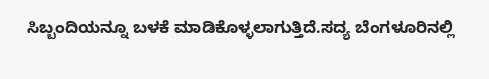ಸಿಬ್ಬಂದಿಯನ್ನೂ ಬಳಕೆ ಮಾಡಿಕೊಳ್ಳಲಾಗುತ್ತಿದೆ.ಸದ್ಯ ಬೆಂಗಳೂರಿನಲ್ಲಿ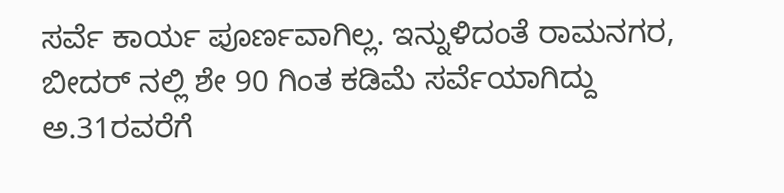ಸರ್ವೆ ಕಾರ್ಯ ಪೂರ್ಣವಾಗಿಲ್ಲ. ಇನ್ನುಳಿದಂತೆ ರಾಮನಗರ, ಬೀದರ್ ನಲ್ಲಿ ಶೇ 90 ಗಿಂತ ಕಡಿಮೆ ಸರ್ವೆಯಾಗಿದ್ದು ಅ.31ರವರೆಗೆ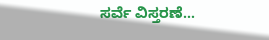ಸರ್ವೆ ವಿಸ್ತರಣೆ…